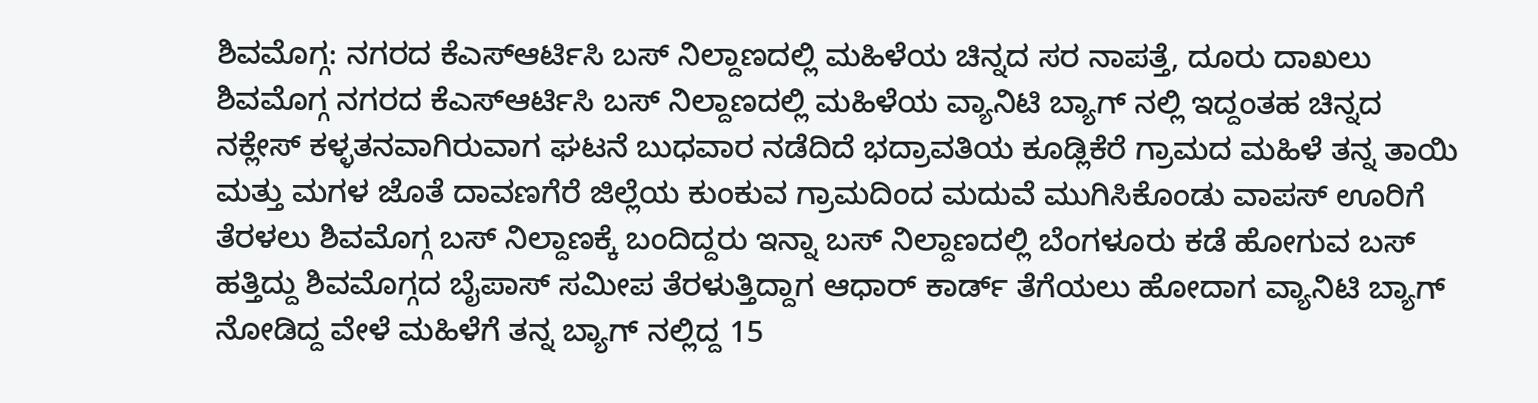ಶಿವಮೊಗ್ಗ: ನಗರದ ಕೆಎಸ್ಆರ್ಟಿಸಿ ಬಸ್ ನಿಲ್ದಾಣದಲ್ಲಿ ಮಹಿಳೆಯ ಚಿನ್ನದ ಸರ ನಾಪತ್ತೆ, ದೂರು ದಾಖಲು
ಶಿವಮೊಗ್ಗ ನಗರದ ಕೆಎಸ್ಆರ್ಟಿಸಿ ಬಸ್ ನಿಲ್ದಾಣದಲ್ಲಿ ಮಹಿಳೆಯ ವ್ಯಾನಿಟಿ ಬ್ಯಾಗ್ ನಲ್ಲಿ ಇದ್ದಂತಹ ಚಿನ್ನದ ನಕ್ಲೇಸ್ ಕಳ್ಳತನವಾಗಿರುವಾಗ ಘಟನೆ ಬುಧವಾರ ನಡೆದಿದೆ ಭದ್ರಾವತಿಯ ಕೂಡ್ಲಿಕೆರೆ ಗ್ರಾಮದ ಮಹಿಳೆ ತನ್ನ ತಾಯಿ ಮತ್ತು ಮಗಳ ಜೊತೆ ದಾವಣಗೆರೆ ಜಿಲ್ಲೆಯ ಕುಂಕುವ ಗ್ರಾಮದಿಂದ ಮದುವೆ ಮುಗಿಸಿಕೊಂಡು ವಾಪಸ್ ಊರಿಗೆ ತೆರಳಲು ಶಿವಮೊಗ್ಗ ಬಸ್ ನಿಲ್ದಾಣಕ್ಕೆ ಬಂದಿದ್ದರು ಇನ್ನಾ ಬಸ್ ನಿಲ್ದಾಣದಲ್ಲಿ ಬೆಂಗಳೂರು ಕಡೆ ಹೋಗುವ ಬಸ್ ಹತ್ತಿದ್ದು ಶಿವಮೊಗ್ಗದ ಬೈಪಾಸ್ ಸಮೀಪ ತೆರಳುತ್ತಿದ್ದಾಗ ಆಧಾರ್ ಕಾರ್ಡ್ ತೆಗೆಯಲು ಹೋದಾಗ ವ್ಯಾನಿಟಿ ಬ್ಯಾಗ್ ನೋಡಿದ್ದ ವೇಳೆ ಮಹಿಳೆಗೆ ತನ್ನ ಬ್ಯಾಗ್ ನಲ್ಲಿದ್ದ 15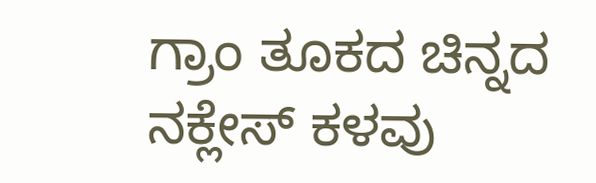ಗ್ರಾಂ ತೂಕದ ಚಿನ್ನದ ನಕ್ಲೇಸ್ ಕಳವು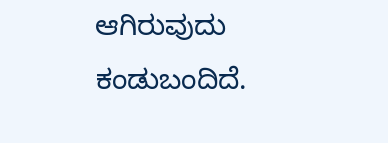ಆಗಿರುವುದು ಕಂಡುಬಂದಿದೆ.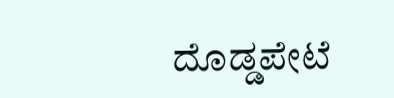ದೊಡ್ಡಪೇಟೆ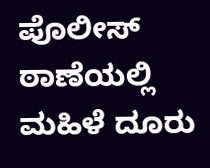ಪೊಲೀಸ್ ಠಾಣೆಯಲ್ಲಿ ಮಹಿಳೆ ದೂರು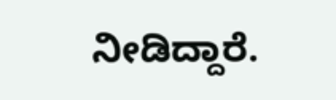ನೀಡಿದ್ದಾರೆ.